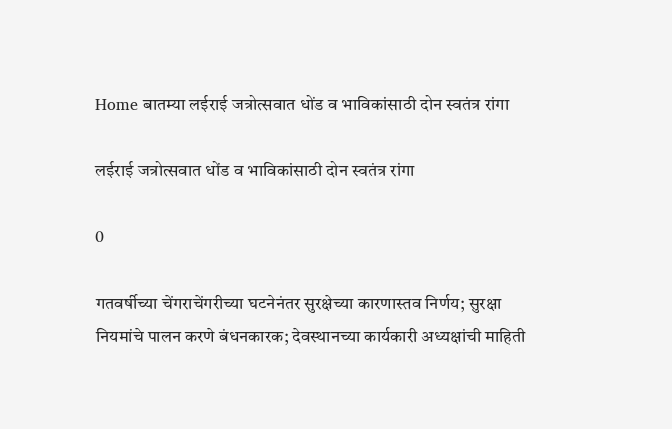Home बातम्या लईराई जत्रोत्सवात धोंड व भाविकांसाठी दोन स्वतंत्र रांगा

लईराई जत्रोत्सवात धोंड व भाविकांसाठी दोन स्वतंत्र रांगा

0

गतवर्षीच्या चेंगराचेंगरीच्या घटनेनंतर सुरक्षेच्या कारणास्तव निर्णय; सुरक्षा नियमांचे पालन करणे बंधनकारक; देवस्थानच्या कार्यकारी अध्यक्षांची माहिती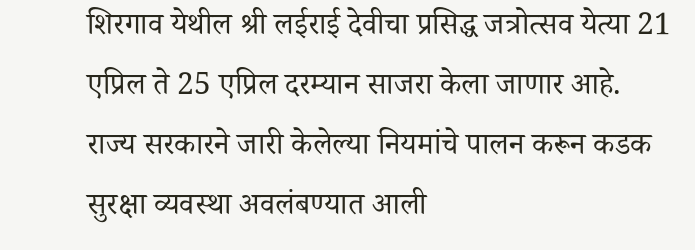शिरगाव येथील श्री लईराई देवीचा प्रसिद्ध जत्रोत्सव येत्या 21 एप्रिल ते 25 एप्रिल दरम्यान साजरा केला जाणार आहे. राज्य सरकारने जारी केलेल्या नियमांचे पालन करून कडक सुरक्षा व्यवस्था अवलंबण्यात आली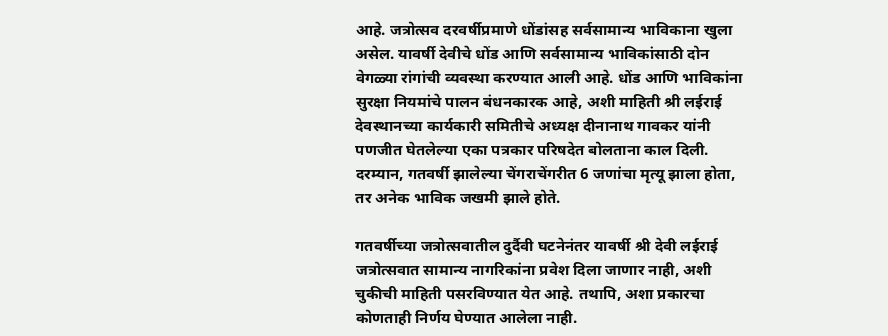आहे. जत्रोत्सव दरवर्षीप्रमाणे धोंडांसह सर्वसामान्य भाविकाना खुला असेल. यावर्षी देवीचे धोंड आणि सर्वसामान्य भाविकांसाठी दोन वेगळ्या रांगांची व्यवस्था करण्यात आली आहे. धोंड आणि भाविकांना सुरक्षा नियमांचे पालन बंधनकारक आहे, अशी माहिती श्री लईराई देवस्थानच्या कार्यकारी समितीचे अध्यक्ष दीनानाथ गावकर यांनी पणजीत घेतलेल्या एका पत्रकार परिषदेत बोलताना काल दिली. दरम्यान, गतवर्षी झालेल्या चेंगराचेंगरीत 6 जणांचा मृत्यू झाला होता, तर अनेक भाविक जखमी झाले होते.

गतवर्षीच्या जत्रोत्सवातील दुर्दैवी घटनेनंतर यावर्षी श्री देवी लईराई जत्रोत्सवात सामान्य नागरिकांना प्रवेश दिला जाणार नाही, अशी चुकीची माहिती पसरविण्यात येत आहे. तथापि, अशा प्रकारचा कोणताही निर्णय घेण्यात आलेला नाही.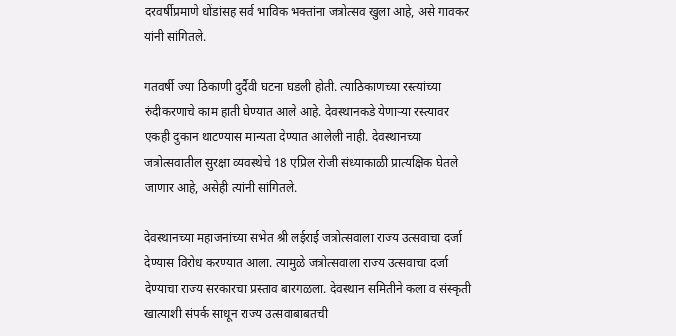दरवर्षीप्रमाणे धोंडांसह सर्व भाविक भक्तांना जत्रोत्सव खुला आहे, असे गावकर यांनी सांगितले.

गतवर्षी ज्या ठिकाणी दुर्दैवी घटना घडली होती. त्याठिकाणच्या रस्त्यांच्या रुंदीकरणाचे काम हाती घेण्यात आले आहे. देवस्थानकडे येणाऱ्या रस्त्यावर एकही दुकान थाटण्यास मान्यता देण्यात आलेली नाही. देवस्थानच्या जत्रोत्सवातील सुरक्षा व्यवस्थेचे 18 एप्रिल रोजी संध्याकाळी प्रात्यक्षिक घेतले जाणार आहे, असेही त्यांनी सांगितले.

देवस्थानच्या महाजनांच्या सभेत श्री लईराई जत्रोत्सवाला राज्य उत्सवाचा दर्जा देण्यास विरोध करण्यात आला. त्यामुळे जत्रोत्सवाला राज्य उत्सवाचा दर्जा देण्याचा राज्य सरकारचा प्रस्ताव बारगळला. देवस्थान समितीने कला व संस्कृती खात्याशी संपर्क साधून राज्य उत्सवाबाबतची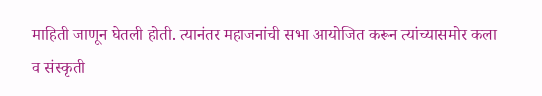माहिती जाणून घेतली होती. त्यानंतर महाजनांची सभा आयोजित करून त्यांच्यासमोर कला व संस्कृती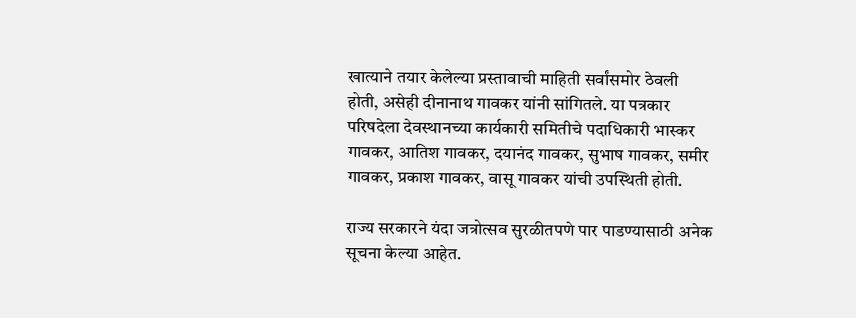खात्याने तयार केलेल्या प्रस्तावाची माहिती सर्वांसमोर ठेवली होती, असेही दीनानाथ गावकर यांनी सांगितले. या पत्रकार परिषदेला देवस्थानच्या कार्यकारी समितीचे पदाधिकारी भास्कर गावकर, आतिश गावकर, दयानंद गावकर, सुभाष गावकर, समीर गावकर, प्रकाश गावकर, वासू गावकर यांची उपस्थिती होती.

राज्य सरकारने यंदा जत्रोत्सव सुरळीतपणे पार पाडण्यासाठी अनेक सूचना केल्या आहेत.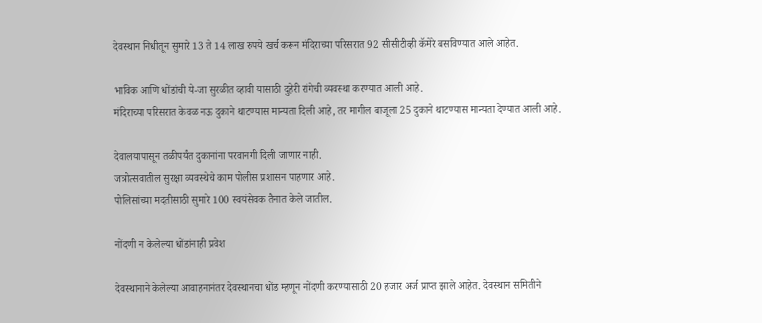देवस्थान निधीतून सुमारे 13 ते 14 लाख रुपये खर्च करून मंदिराच्या परिसरात 92 सीसीटीव्ही कॅमेरे बसविण्यात आले आहेत.

भाविक आणि धोंडांची ये-जा सुरळीत व्हावी यासाठी दुहेरी रांगेची व्यवस्था करण्यात आली आहे.
मंदिराच्या परिसरात केवळ नऊ दुकाने थाटण्यास मान्यता दिली आहे, तर मागील बाजूला 25 दुकाने थाटण्यास मान्यता देण्यात आली आहे.

देवालयापासून तळीपर्यंत दुकानांना परवानगी दिली जाणार नाही.
जत्रोत्सवातील सुरक्षा व्यवस्थेचे काम पोलीस प्रशासन पाहणार आहे.
पोलिसांच्या मदतीसाठी सुमारे 100 स्वयंसेवक तैनात केले जातील.

नोंदणी न केलेल्या धोंडांनाही प्रवेश

देवस्थानाने केलेल्या आवाहनानंतर देवस्थानचा धोंड म्हणून नोंदणी करण्यासाठी 20 हजार अर्ज प्राप्त झाले आहेत. देवस्थान समितीने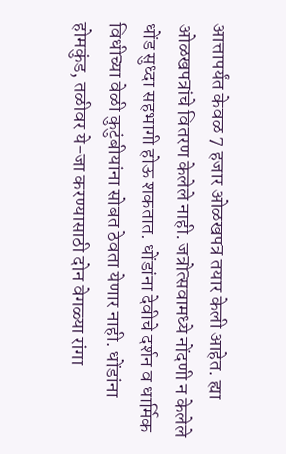आत्तापर्यंत केवळ 7 हजार ओळखपत्र तयार केली आहेत. ह्या ओळखपत्रांचे वितरण केलेले नाही. जत्रोत्सवामध्ये नोंदणी न केलेले धोंड सुध्दा सहभागी होऊ शकतात. धोंडांना देवीचे दर्शन व धार्मिक विधीच्या वेळी कुटुंबीयांना सोबत ठेवता येणार नाही. धोंडांना होमकुंड, तळीवर ये-जा करण्यासाठी दोन वेगळ्या रांगा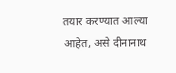तयार करण्यात आल्या आहेत, असे दीनानाथ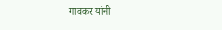गावकर यांनी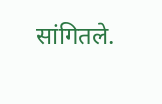सांगितले.